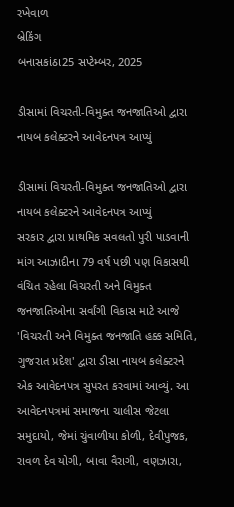રખેવાળ
બ્રેકિંગ
બનાસકાંઠા25 સપ્ટેમ્બર, 2025

ડીસામાં વિચરતી-વિમુક્ત જનજાતિઓ દ્વારા નાયબ કલેક્ટરને આવેદનપત્ર આપ્યું

ડીસામાં વિચરતી-વિમુક્ત જનજાતિઓ દ્વારા નાયબ કલેક્ટરને આવેદનપત્ર આપ્યું
સરકાર દ્વારા પ્રાથમિક સવલતો પુરી પાડવાની માંગ આઝાદીના 79 વર્ષ પછી પણ વિકાસથી વંચિત રહેલા વિચરતી અને વિમુક્ત જનજાતિઓના સર્વાંગી વિકાસ માટે આજે 'વિચરતી અને વિમુક્ત જનજાતિ હક્ક સમિતિ, ગુજરાત પ્રદેશ' દ્વારા ડીસા નાયબ કલેક્ટરને એક આવેદનપત્ર સુપરત કરવામાં આવ્યું. આ આવેદનપત્રમાં સમાજના ચાલીસ જેટલા સમુદાયો, જેમાં ચુંવાળીયા કોળી, દેવીપુજક, રાવળ દેવ યોગી, બાવા વૈરાગી, વણઝારા,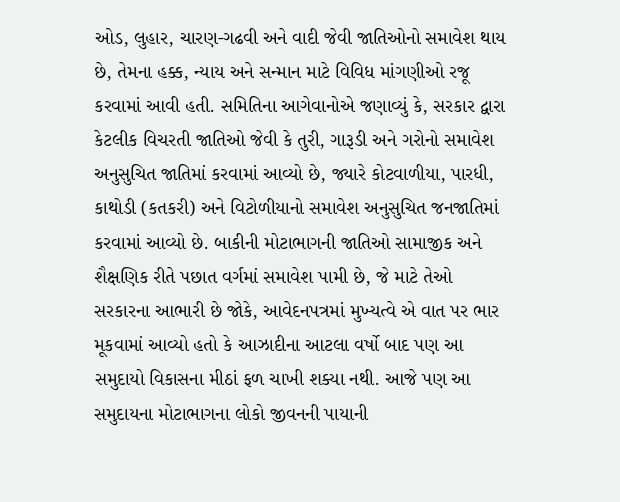ઓડ, લુહાર, ચારણ-ગઢવી અને વાદી જેવી જાતિઓનો સમાવેશ થાય છે, તેમના હક્ક, ન્યાય અને સન્માન માટે વિવિધ માંગણીઓ રજૂ કરવામાં આવી હતી. સમિતિના આગેવાનોએ જણાવ્યું કે, સરકાર દ્વારા કેટલીક વિચરતી જાતિઓ જેવી કે તુરી, ગારૂડી અને ગરોનો સમાવેશ અનુસુચિત જાતિમાં કરવામાં આવ્યો છે, જ્યારે કોટવાળીયા, પારધી, કાથોડી (કતકરી) અને વિટોળીયાનો સમાવેશ અનુસુચિત જનજાતિમાં કરવામાં આવ્યો છે. બાકીની મોટાભાગની જાતિઓ સામાજીક અને શૈક્ષણિક રીતે પછાત વર્ગમાં સમાવેશ પામી છે, જે માટે તેઓ સરકારના આભારી છે જોકે, આવેદનપત્રમાં મુખ્યત્વે એ વાત પર ભાર મૂકવામાં આવ્યો હતો કે આઝાદીના આટલા વર્ષો બાદ પણ આ સમુદાયો વિકાસના મીઠાં ફળ ચાખી શક્યા નથી. આજે પણ આ સમુદાયના મોટાભાગના લોકો જીવનની પાયાની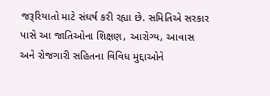જરૂરિયાતો માટે સંઘર્ષ કરી રહ્યા છે. સમિતિએ સરકાર પાસે આ જાતિઓના શિક્ષણ, આરોગ્ય, આવાસ અને રોજગારી સહિતના વિવિધ મુદ્દાઓને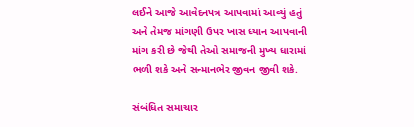લઈને આજે આવેદનપત્ર આપવામાં આવ્યું હતું અને તેમજ માંગણી ઉપર ખાસ ધ્યાન આપવાની માંગ કરી છે જેથી તેઓ સમાજની મુખ્ય ધારામાં ભળી શકે અને સન્માનભેર જીવન જીવી શકે.

સંબંધિત સમાચાર